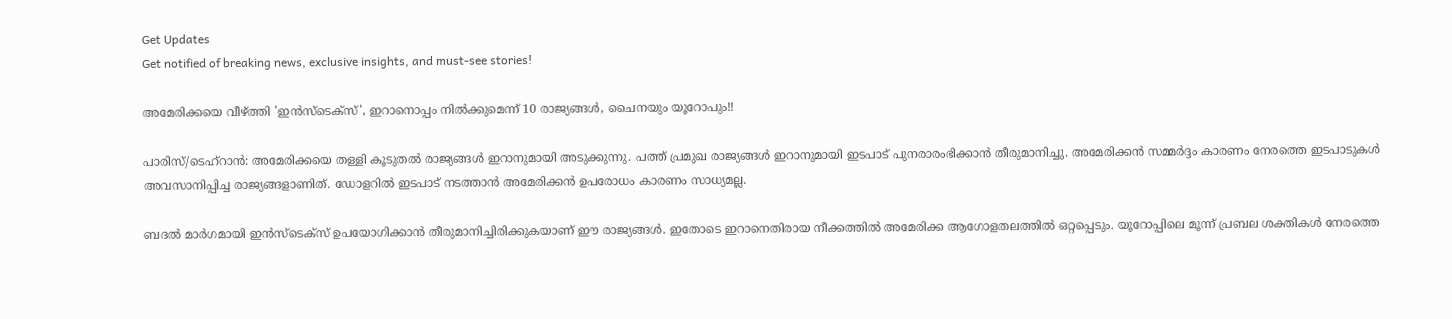Get Updates
Get notified of breaking news, exclusive insights, and must-see stories!

അമേരിക്കയെ വീഴ്ത്തി 'ഇന്‍സ്‌ടെക്‌സ്', ഇറാനൊപ്പം നില്‍ക്കുമെന്ന് 10 രാജ്യങ്ങള്‍, ചൈനയും യൂറോപും!!

പാരിസ്/ടെഹ്‌റാന്‍: അമേരിക്കയെ തള്ളി കൂടുതല്‍ രാജ്യങ്ങള്‍ ഇറാനുമായി അടുക്കുന്നു. പത്ത് പ്രമുഖ രാജ്യങ്ങള്‍ ഇറാനുമായി ഇടപാട് പുനരാരംഭിക്കാന്‍ തീരുമാനിച്ചു. അമേരിക്കന്‍ സമ്മര്‍ദ്ദം കാരണം നേരത്തെ ഇടപാടുകള്‍ അവസാനിപ്പിച്ച രാജ്യങ്ങളാണിത്. ഡോളറില്‍ ഇടപാട് നടത്താന്‍ അമേരിക്കന്‍ ഉപരോധം കാരണം സാധ്യമല്ല.

ബദല്‍ മാര്‍ഗമായി ഇന്‍സ്‌ടെക്‌സ് ഉപയോഗിക്കാന്‍ തീരുമാനിച്ചിരിക്കുകയാണ് ഈ രാജ്യങ്ങള്‍. ഇതോടെ ഇറാനെതിരായ നീക്കത്തില്‍ അമേരിക്ക ആഗോളതലത്തില്‍ ഒറ്റപ്പെടും. യൂറോപ്പിലെ മൂന്ന് പ്രബല ശക്തികള്‍ നേരത്തെ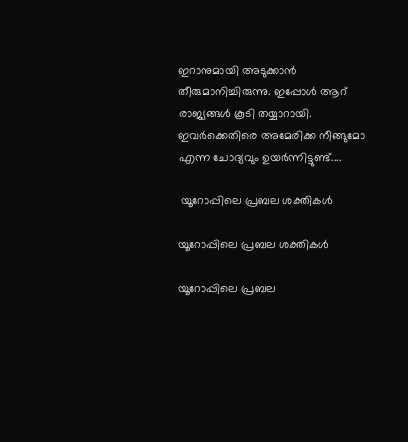ഇറാനുമായി അടുക്കാന്‍ തീരുമാനിച്ചിരുന്നു. ഇപ്പോള്‍ ആറ് രാജ്യങ്ങള്‍ കൂടി തയ്യാറായി. ഇവര്‍ക്കെതിരെ അമേരിക്ക നീങ്ങുമോ എന്ന ചോദ്യവും ഉയര്‍ന്നിട്ടുണ്ട്....

 യൂറോപ്പിലെ പ്രബല ശക്തികള്‍

യൂറോപ്പിലെ പ്രബല ശക്തികള്‍

യൂറോപ്പിലെ പ്രബല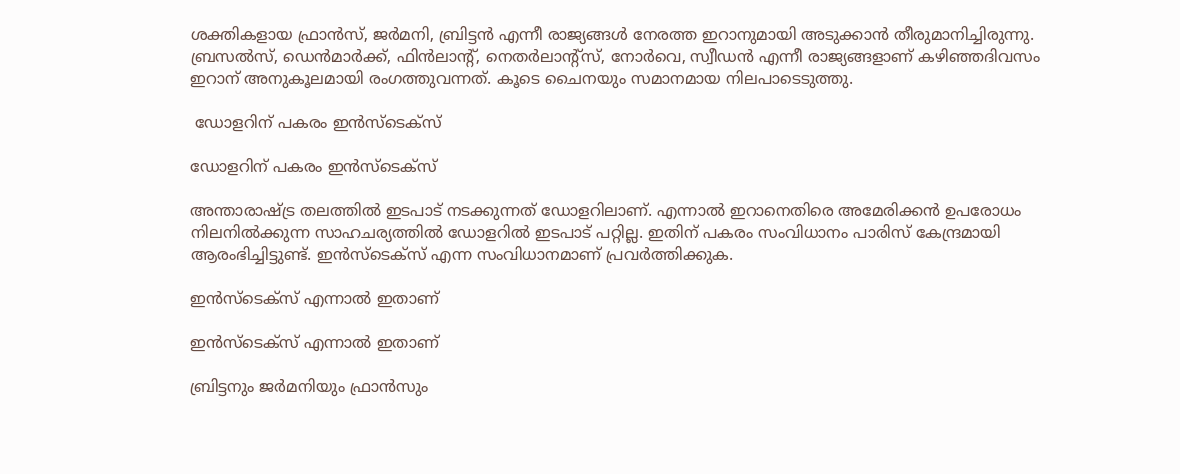ശക്തികളായ ഫ്രാന്‍സ്, ജര്‍മനി, ബ്രിട്ടന്‍ എന്നീ രാജ്യങ്ങള്‍ നേരത്ത ഇറാനുമായി അടുക്കാന്‍ തീരുമാനിച്ചിരുന്നു. ബ്രസല്‍സ്, ഡെന്‍മാര്‍ക്ക്, ഫിന്‍ലാന്റ്, നെതര്‍ലാന്റ്‌സ്, നോര്‍വെ, സ്വീഡന്‍ എന്നീ രാജ്യങ്ങളാണ് കഴിഞ്ഞദിവസം ഇറാന് അനുകൂലമായി രംഗത്തുവന്നത്. കൂടെ ചൈനയും സമാനമായ നിലപാടെടുത്തു.

 ഡോളറിന് പകരം ഇന്‍സ്‌ടെക്‌സ്

ഡോളറിന് പകരം ഇന്‍സ്‌ടെക്‌സ്

അന്താരാഷ്ട്ര തലത്തില്‍ ഇടപാട് നടക്കുന്നത് ഡോളറിലാണ്. എന്നാല്‍ ഇറാനെതിരെ അമേരിക്കന്‍ ഉപരോധം നിലനില്‍ക്കുന്ന സാഹചര്യത്തില്‍ ഡോളറില്‍ ഇടപാട് പറ്റില്ല. ഇതിന് പകരം സംവിധാനം പാരിസ് കേന്ദ്രമായി ആരംഭിച്ചിട്ടുണ്ട്. ഇന്‍സ്‌ടെക്‌സ് എന്ന സംവിധാനമാണ് പ്രവര്‍ത്തിക്കുക.

ഇന്‍സ്‌ടെക്‌സ് എന്നാല്‍ ഇതാണ്

ഇന്‍സ്‌ടെക്‌സ് എന്നാല്‍ ഇതാണ്

ബ്രിട്ടനും ജര്‍മനിയും ഫ്രാന്‍സും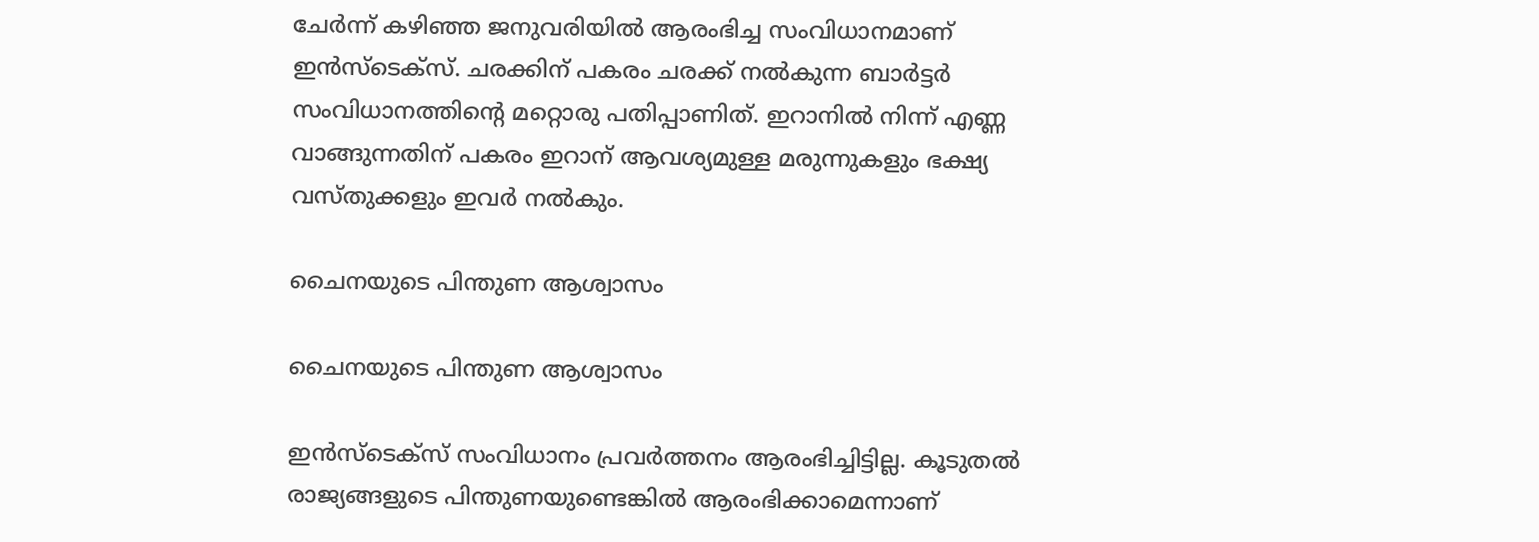ചേര്‍ന്ന് കഴിഞ്ഞ ജനുവരിയില്‍ ആരംഭിച്ച സംവിധാനമാണ് ഇന്‍സ്‌ടെക്‌സ്. ചരക്കിന് പകരം ചരക്ക് നല്‍കുന്ന ബാര്‍ട്ടര്‍ സംവിധാനത്തിന്റെ മറ്റൊരു പതിപ്പാണിത്. ഇറാനില്‍ നിന്ന് എണ്ണ വാങ്ങുന്നതിന് പകരം ഇറാന് ആവശ്യമുള്ള മരുന്നുകളും ഭക്ഷ്യ വസ്തുക്കളും ഇവര്‍ നല്‍കും.

ചൈനയുടെ പിന്തുണ ആശ്വാസം

ചൈനയുടെ പിന്തുണ ആശ്വാസം

ഇന്‍സ്‌ടെക്‌സ് സംവിധാനം പ്രവര്‍ത്തനം ആരംഭിച്ചിട്ടില്ല. കൂടുതല്‍ രാജ്യങ്ങളുടെ പിന്തുണയുണ്ടെങ്കില്‍ ആരംഭിക്കാമെന്നാണ്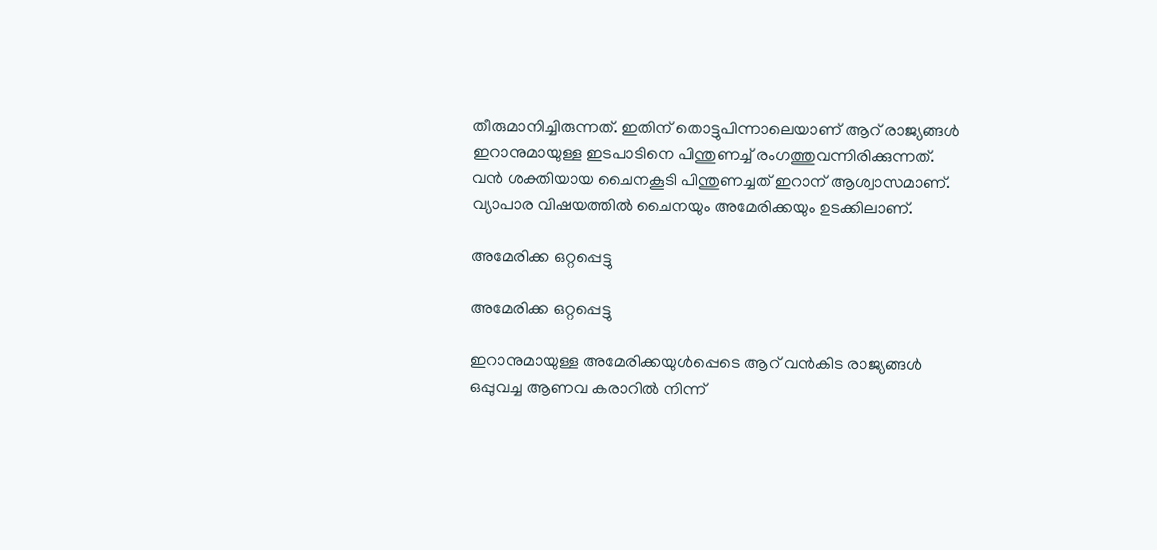തീരുമാനിച്ചിരുന്നത്. ഇതിന് തൊട്ടുപിന്നാലെയാണ് ആറ് രാജ്യങ്ങള്‍ ഇറാനുമായുള്ള ഇടപാടിനെ പിന്തുണച്ച് രംഗത്തുവന്നിരിക്കുന്നത്. വന്‍ ശക്തിയായ ചൈനകൂടി പിന്തുണച്ചത് ഇറാന് ആശ്വാസമാണ്. വ്യാപാര വിഷയത്തില്‍ ചൈനയും അമേരിക്കയും ഉടക്കിലാണ്.

അമേരിക്ക ഒറ്റപ്പെട്ടു

അമേരിക്ക ഒറ്റപ്പെട്ടു

ഇറാനുമായുള്ള അമേരിക്കയുള്‍പ്പെടെ ആറ് വന്‍കിട രാജ്യങ്ങള്‍ ഒപ്പുവച്ച ആണവ കരാറില്‍ നിന്ന്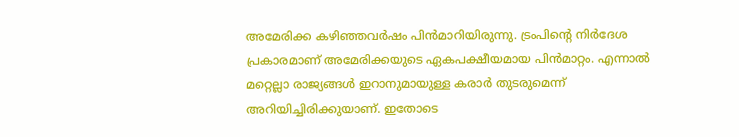അമേരിക്ക കഴിഞ്ഞവര്‍ഷം പിന്‍മാറിയിരുന്നു. ട്രംപിന്റെ നിര്‍ദേശ പ്രകാരമാണ് അമേരിക്കയുടെ ഏകപക്ഷീയമായ പിന്‍മാറ്റം. എന്നാല്‍ മറ്റെല്ലാ രാജ്യങ്ങള്‍ ഇറാനുമായുള്ള കരാര്‍ തുടരുമെന്ന് അറിയിച്ചിരിക്കുയാണ്. ഇതോടെ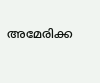അമേരിക്ക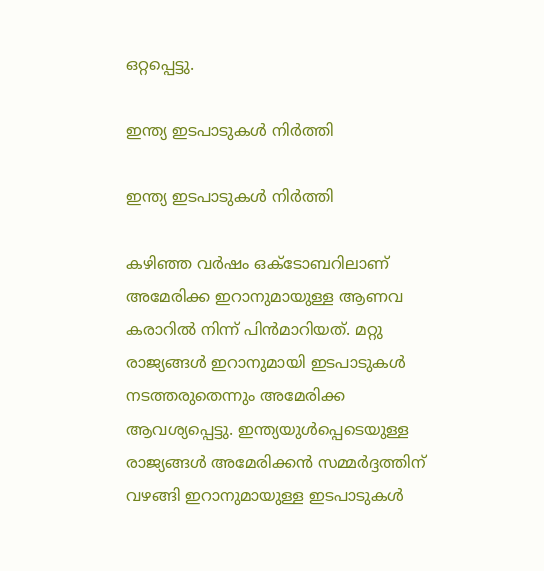ഒറ്റപ്പെട്ടു.

ഇന്ത്യ ഇടപാടുകള്‍ നിര്‍ത്തി

ഇന്ത്യ ഇടപാടുകള്‍ നിര്‍ത്തി

കഴിഞ്ഞ വര്‍ഷം ഒക്ടോബറിലാണ് അമേരിക്ക ഇറാനുമായുള്ള ആണവ കരാറില്‍ നിന്ന് പിന്‍മാറിയത്. മറ്റു രാജ്യങ്ങള്‍ ഇറാനുമായി ഇടപാടുകള്‍ നടത്തരുതെന്നും അമേരിക്ക ആവശ്യപ്പെട്ടു. ഇന്ത്യയുള്‍പ്പെടെയുള്ള രാജ്യങ്ങള്‍ അമേരിക്കന്‍ സമ്മര്‍ദ്ദത്തിന് വഴങ്ങി ഇറാനുമായുള്ള ഇടപാടുകള്‍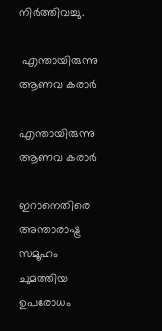നിര്‍ത്തിവച്ചു.

 എന്തായിരുന്നു ആണവ കരാര്‍

എന്തായിരുന്നു ആണവ കരാര്‍

ഇറാനെതിരെ അന്താരാഷ്ട്ര സമൂഹം ചുമത്തിയ ഉപരോധം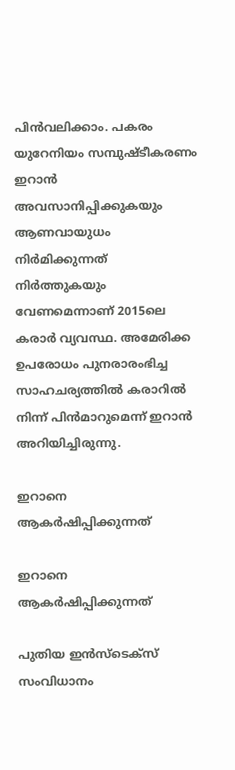പിന്‍വലിക്കാം. പകരം യുറേനിയം സമ്പുഷ്ടീകരണം ഇറാന്‍ അവസാനിപ്പിക്കുകയും ആണവായുധം നിര്‍മിക്കുന്നത് നിര്‍ത്തുകയും വേണമെന്നാണ് 2015ലെ കരാര്‍ വ്യവസ്ഥ. അമേരിക്ക ഉപരോധം പുനരാരംഭിച്ച സാഹചര്യത്തില്‍ കരാറില്‍ നിന്ന് പിന്‍മാറുമെന്ന് ഇറാന്‍ അറിയിച്ചിരുന്നു.

ഇറാനെ ആകര്‍ഷിപ്പിക്കുന്നത്

ഇറാനെ ആകര്‍ഷിപ്പിക്കുന്നത്

പുതിയ ഇന്‍സ്‌ടെക്‌സ് സംവിധാനം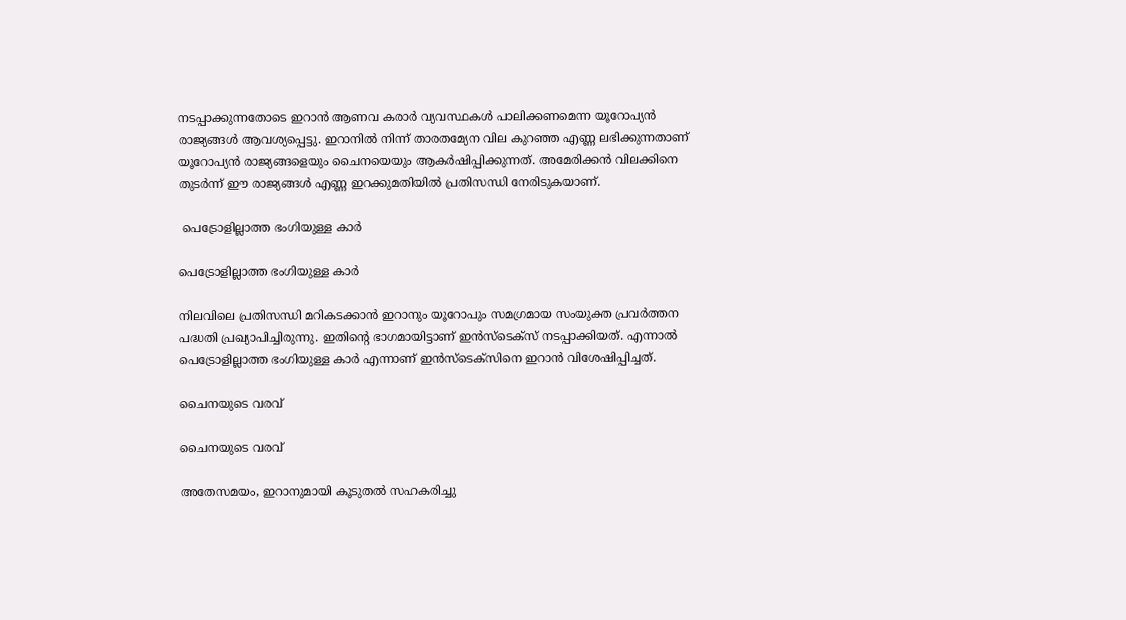നടപ്പാക്കുന്നതോടെ ഇറാന്‍ ആണവ കരാര്‍ വ്യവസ്ഥകള്‍ പാലിക്കണമെന്ന യൂറോപ്യന്‍ രാജ്യങ്ങള്‍ ആവശ്യപ്പെട്ടു. ഇറാനില്‍ നിന്ന് താരതമ്യേന വില കുറഞ്ഞ എണ്ണ ലഭിക്കുന്നതാണ് യൂറോപ്യന്‍ രാജ്യങ്ങളെയും ചൈനയെയും ആകര്‍ഷിപ്പിക്കുന്നത്. അമേരിക്കന്‍ വിലക്കിനെ തുടര്‍ന്ന് ഈ രാജ്യങ്ങള്‍ എണ്ണ ഇറക്കുമതിയില്‍ പ്രതിസന്ധി നേരിടുകയാണ്.

 പെട്രോളില്ലാത്ത ഭംഗിയുള്ള കാര്‍

പെട്രോളില്ലാത്ത ഭംഗിയുള്ള കാര്‍

നിലവിലെ പ്രതിസന്ധി മറികടക്കാന്‍ ഇറാനും യൂറോപും സമഗ്രമായ സംയുക്ത പ്രവര്‍ത്തന പദ്ധതി പ്രഖ്യാപിച്ചിരുന്നു. ഇതിന്റെ ഭാഗമായിട്ടാണ് ഇന്‍സ്‌ടെക്‌സ് നടപ്പാക്കിയത്. എന്നാല്‍ പെട്രോളില്ലാത്ത ഭംഗിയുള്ള കാര്‍ എന്നാണ് ഇന്‍സ്‌ടെക്‌സിനെ ഇറാന്‍ വിശേഷിപ്പിച്ചത്.

ചൈനയുടെ വരവ്

ചൈനയുടെ വരവ്

അതേസമയം, ഇറാനുമായി കൂടുതല്‍ സഹകരിച്ചു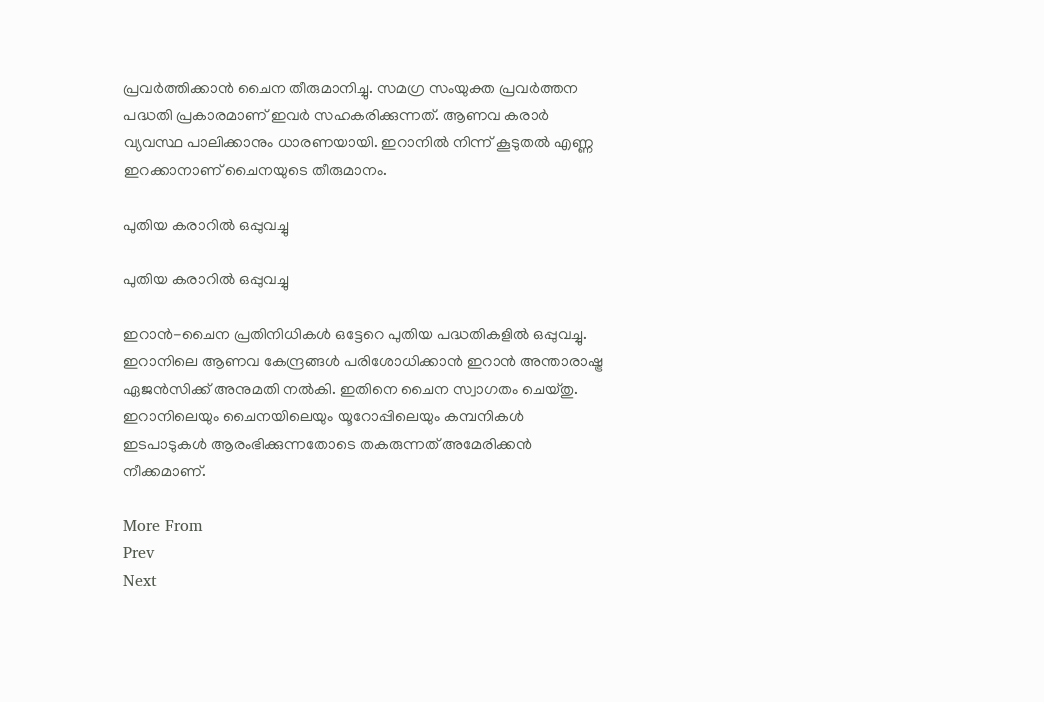പ്രവര്‍ത്തിക്കാന്‍ ചൈന തീരുമാനിച്ചു. സമഗ്ര സംയുക്ത പ്രവര്‍ത്തന പദ്ധതി പ്രകാരമാണ് ഇവര്‍ സഹകരിക്കുന്നത്. ആണവ കരാര്‍ വ്യവസ്ഥ പാലിക്കാനും ധാരണയായി. ഇറാനില്‍ നിന്ന് കൂടുതല്‍ എണ്ണ ഇറക്കാനാണ് ചൈനയുടെ തീരുമാനം.

പുതിയ കരാറില്‍ ഒപ്പുവച്ചു

പുതിയ കരാറില്‍ ഒപ്പുവച്ചു

ഇറാന്‍-ചൈന പ്രതിനിധികള്‍ ഒട്ടേറെ പുതിയ പദ്ധതികളില്‍ ഒപ്പുവച്ചു. ഇറാനിലെ ആണവ കേന്ദ്രങ്ങള്‍ പരിശോധിക്കാന്‍ ഇറാന്‍ അന്താരാഷ്ട്ര ഏജന്‍സിക്ക് അനുമതി നല്‍കി. ഇതിനെ ചൈന സ്വാഗതം ചെയ്തു. ഇറാനിലെയും ചൈനയിലെയും യൂറോപ്പിലെയും കമ്പനികള്‍ ഇടപാടുകള്‍ ആരംഭിക്കുന്നതോടെ തകരുന്നത് അമേരിക്കന്‍ നീക്കമാണ്.

More From
Prev
Next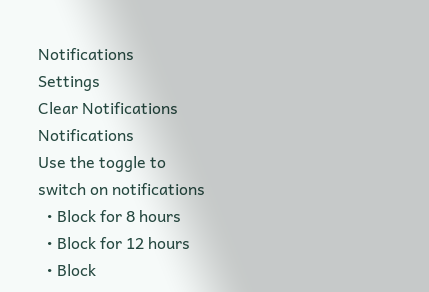Notifications
Settings
Clear Notifications
Notifications
Use the toggle to switch on notifications
  • Block for 8 hours
  • Block for 12 hours
  • Block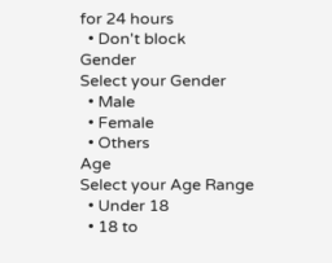for 24 hours
  • Don't block
Gender
Select your Gender
  • Male
  • Female
  • Others
Age
Select your Age Range
  • Under 18
  • 18 to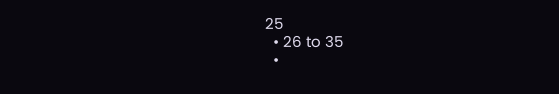25
  • 26 to 35
  •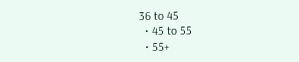36 to 45
  • 45 to 55
  • 55+